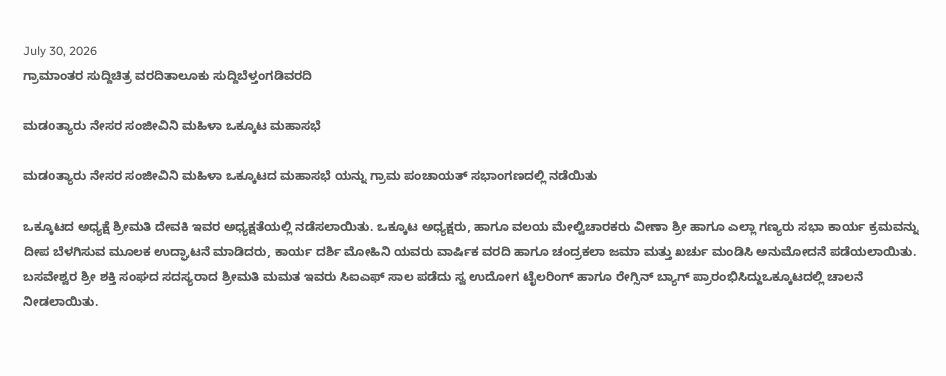July 30, 2026
ಗ್ರಾಮಾಂತರ ಸುದ್ದಿಚಿತ್ರ ವರದಿತಾಲೂಕು ಸುದ್ದಿಬೆಳ್ತಂಗಡಿವರದಿ

ಮಡoತ್ಯಾರು ನೇಸರ ಸಂಜೀವಿನಿ ಮಹಿಳಾ ಒಕ್ಕೂಟ ಮಹಾಸಭೆ

ಮಡoತ್ಯಾರು ನೇಸರ ಸಂಜೀವಿನಿ ಮಹಿಳಾ ಒಕ್ಕೂಟದ ಮಹಾಸಭೆ ಯನ್ನು ಗ್ರಾಮ ಪಂಚಾಯತ್ ಸಭಾಂಗಣದಲ್ಲಿ ನಡೆಯಿತು

ಒಕ್ಕೂಟದ ಅಧ್ಯಕ್ಷೆ ಶ್ರೀಮತಿ ದೇವಕಿ ಇವರ ಅಧ್ಯಕ್ಷತೆಯಲ್ಲಿ ನಡೆಸಲಾಯಿತು. ಒಕ್ಕೂಟ ಅಧ್ಯಕ್ಷರು, ಹಾಗೂ ವಲಯ ಮೇಲ್ವಿಚಾರಕರು ವೀಣಾ ಶ್ರೀ ಹಾಗೂ ಎಲ್ಲಾ ಗಣ್ಯರು ಸಭಾ ಕಾರ್ಯ ಕ್ರಮವನ್ನು ದೀಪ ಬೆಳಗಿಸುವ ಮೂಲಕ ಉದ್ಘಾಟನೆ ಮಾಡಿದರು, ಕಾರ್ಯ ದರ್ಶಿ ಮೋಹಿನಿ ಯವರು ವಾರ್ಷಿಕ ವರದಿ ಹಾಗೂ ಚಂದ್ರಕಲಾ ಜಮಾ ಮತ್ತು ಖರ್ಚು ಮಂಡಿಸಿ ಅನುಮೋದನೆ ಪಡೆಯಲಾಯಿತು. ಬಸವೇಶ್ವರ ಶ್ರೀ ಶಕ್ತಿ ಸಂಘದ ಸದಸ್ಯರಾದ ಶ್ರೀಮತಿ ಮಮತ ಇವರು ಸಿಐಎಫ್ ಸಾಲ ಪಡೆದು ಸ್ವ ಉದೋಗ ಟೈಲರಿಂಗ್ ಹಾಗೂ ರೇಗ್ಸಿನ್ ಬ್ಯಾಗ್ ಪ್ರಾರಂಭಿಸಿದ್ದುಒಕ್ಕೂಟದಲ್ಲಿ ಚಾಲನೆ ನೀಡಲಾಯಿತು.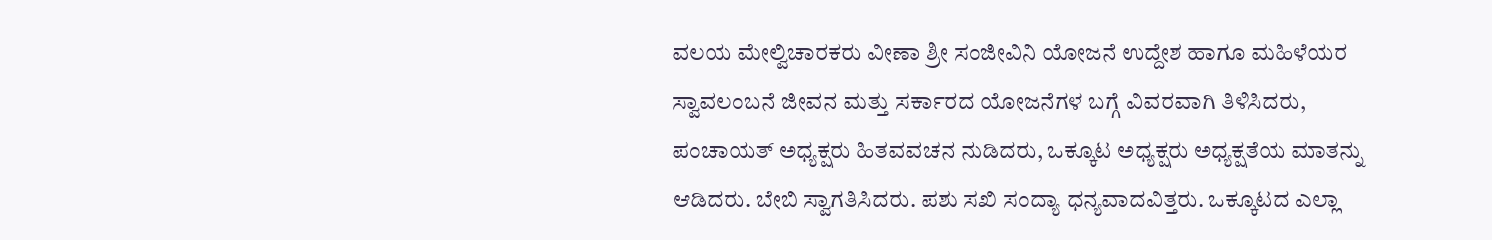ವಲಯ ಮೇಲ್ವಿಚಾರಕರು ವೀಣಾ ಶ್ರೀ ಸಂಜೀವಿನಿ ಯೋಜನೆ ಉದ್ದೇಶ ಹಾಗೂ ಮಹಿಳೆಯರ ಸ್ವಾವಲಂಬನೆ ಜೀವನ ಮತ್ತು ಸರ್ಕಾರದ ಯೋಜನೆಗಳ ಬಗ್ಗೆ ವಿವರವಾಗಿ ತಿಳಿಸಿದರು, ಪಂಚಾಯತ್ ಅಧ್ಯಕ್ಷರು ಹಿತವವಚನ ನುಡಿದರು, ಒಕ್ಕೂಟ ಅಧ್ಯಕ್ಷರು ಅಧ್ಯಕ್ಷತೆಯ ಮಾತನ್ನು ಆಡಿದರು. ಬೇಬಿ ಸ್ವಾಗತಿಸಿದರು. ಪಶು ಸಖಿ ಸಂದ್ಯಾ ಧನ್ಯವಾದವಿತ್ತರು. ಒಕ್ಕೂಟದ ಎಲ್ಲಾ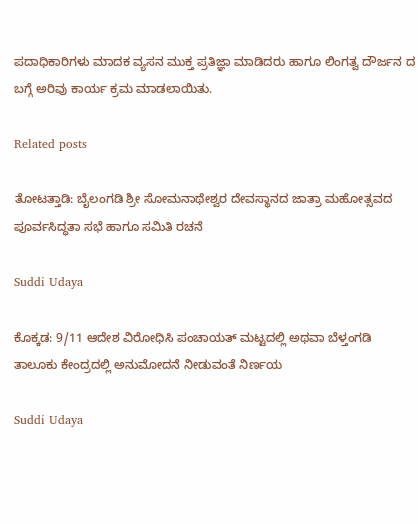ಪದಾಧಿಕಾರಿಗಳು ಮಾದಕ ವ್ಯಸನ ಮುಕ್ತ ಪ್ರತಿಜ್ಞಾ ಮಾಡಿದರು ಹಾಗೂ ಲಿಂಗತ್ವ ದೌರ್ಜನ ದ ಬಗ್ಗೆ ಅರಿವು ಕಾರ್ಯ ಕ್ರಮ ಮಾಡಲಾಯಿತು.

Related posts

ತೋಟತ್ತಾಡಿ: ಬೈಲಂಗಡಿ ಶ್ರೀ ಸೋಮನಾಥೇಶ್ವರ ದೇವಸ್ಥಾನದ ಜಾತ್ರಾ ಮಹೋತ್ಸವದ ಪೂರ್ವಸಿದ್ಧತಾ ಸಭೆ ಹಾಗೂ ಸಮಿತಿ ರಚನೆ

Suddi Udaya

ಕೊಕ್ಕಡ: 9/11 ಆದೇಶ ವಿರೋಧಿಸಿ ಪಂಚಾಯತ್ ಮಟ್ಟದಲ್ಲಿ ಅಥವಾ ಬೆಳ್ತಂಗಡಿ ತಾಲೂಕು ಕೇಂದ್ರದಲ್ಲಿ ಅನುಮೋದನೆ ನೀಡುವಂತೆ ನಿರ್ಣಯ

Suddi Udaya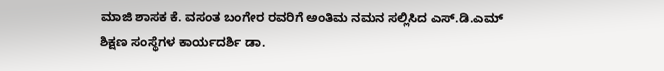ಮಾಜಿ ಶಾಸಕ ಕೆ. ವಸಂತ ಬಂಗೇರ ರವರಿಗೆ ಅಂತಿಮ ನಮನ ಸಲ್ಲಿಸಿದ ಎಸ್.ಡಿ.ಎಮ್ ಶಿಕ್ಷಣ ಸಂಸ್ಥೆಗಳ ಕಾರ್ಯದರ್ಶಿ ಡಾ.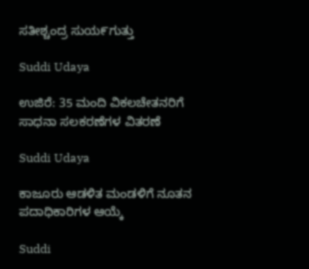ಸತೀಶ್ಚಂದ್ರ ಸುಯ೯ಗುತ್ತು

Suddi Udaya

ಉಜಿರೆ: 35 ಮಂದಿ ವಿಕಲಚೇತನರಿಗೆ ಸಾಧನಾ ಸಲಕರಣೆಗಳ ವಿತರಣೆ

Suddi Udaya

ಕಾಜೂರು ಆಡಳಿತ ಮಂಡಳಿಗೆ ನೂತನ ಪದಾಧಿಕಾರಿಗಳ ಆಯ್ಕೆ

Suddi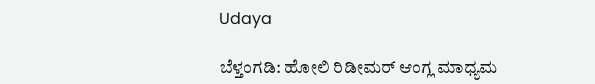Udaya

ಬೆಳ್ತಂಗಡಿ: ಹೋಲಿ ರಿಡೀಮರ್ ಆಂಗ್ಲ ಮಾಧ್ಯಮ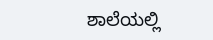ಶಾಲೆಯಲ್ಲಿ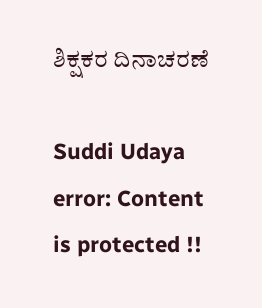ಶಿಕ್ಷಕರ ದಿನಾಚರಣೆ

Suddi Udaya
error: Content is protected !!